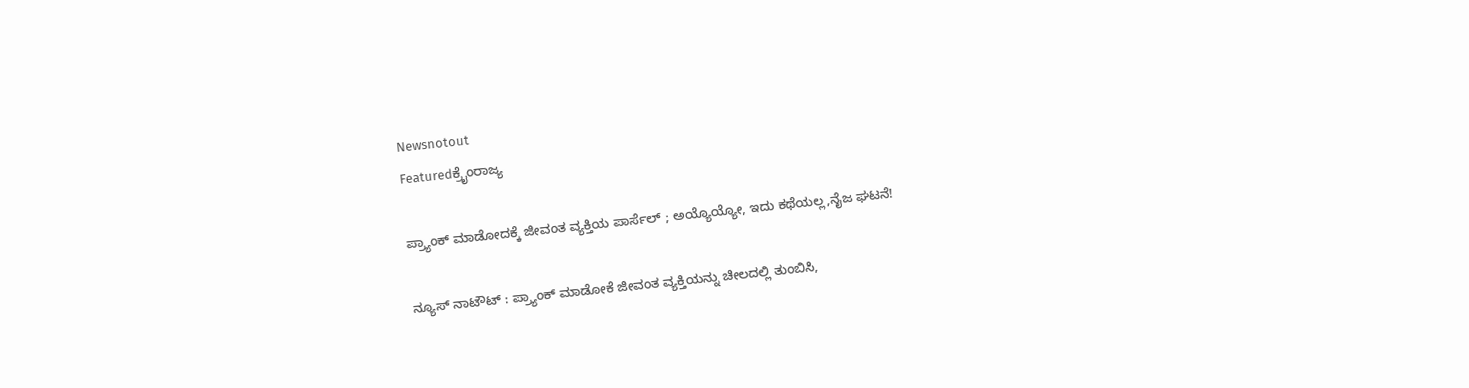Newsnotout
Featuredಕ್ರೈಂರಾಜ್ಯ

ಪ್ರ್ಯಾಂಕ್‌ ಮಾಡೋದಕ್ಕೆ ಜೀವಂತ ವ್ಯಕ್ತಿಯ ಪಾರ್ಸೆಲ್ ; ಅಯ್ಯೊಯ್ಯೋ, ಇದು ಕಥೆಯಲ್ಲ,ನೈಜ ಘಟನೆ!

ನ್ಯೂಸ್ ನಾಟೌಟ್ : ಪ್ರ್ಯಾಂಕ್‌ ಮಾಡೋಕೆ ಜೀವಂತ ವ್ಯಕ್ತಿಯನ್ನು ಚೀಲದಲ್ಲಿ ತುಂಬಿಸಿ,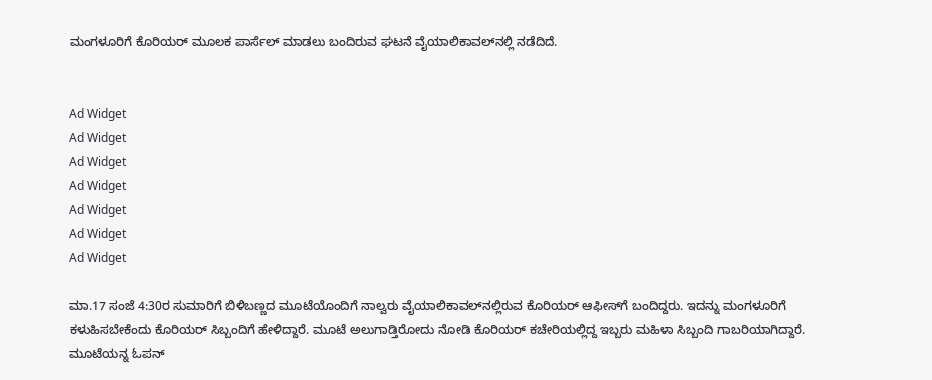ಮಂಗಳೂರಿಗೆ ಕೊರಿಯರ್ ಮೂಲಕ ಪಾರ್ಸೆಲ್ ಮಾಡಲು ಬಂದಿರುವ ಘಟನೆ ವೈಯಾಲಿಕಾವಲ್‌ನಲ್ಲಿ ನಡೆದಿದೆ.


Ad Widget
Ad Widget
Ad Widget
Ad Widget
Ad Widget
Ad Widget
Ad Widget

ಮಾ.17 ಸಂಜೆ 4:30ರ ಸುಮಾರಿಗೆ ಬಿಳಿಬಣ್ಣದ ಮೂಟೆಯೊಂದಿಗೆ ನಾಲ್ವರು ವೈಯಾಲಿಕಾವಲ್‌ನಲ್ಲಿರುವ ಕೊರಿಯರ್ ಆಫೀಸ್‌ಗೆ ಬಂದಿದ್ದರು. ಇದನ್ನು ಮಂಗಳೂರಿಗೆ ಕಳುಹಿಸಬೇಕೆಂದು ಕೊರಿಯರ್ ಸಿಬ್ಬಂದಿಗೆ ಹೇಳಿದ್ದಾರೆ. ಮೂಟೆ ಅಲುಗಾಡ್ತಿರೋದು ನೋಡಿ ಕೊರಿಯರ್ ಕಚೇರಿಯಲ್ಲಿದ್ದ ಇಬ್ಬರು ಮಹಿಳಾ ಸಿಬ್ಬಂದಿ ಗಾಬರಿಯಾಗಿದ್ದಾರೆ. ಮೂಟೆಯನ್ನ ಓಪನ್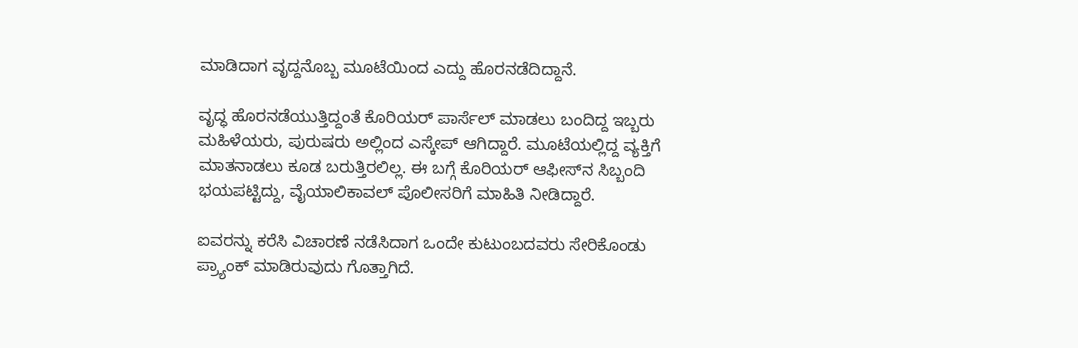ಮಾಡಿದಾಗ ವೃದ್ದನೊಬ್ಬ ಮೂಟೆಯಿಂದ ಎದ್ದು ಹೊರನಡೆದಿದ್ದಾನೆ.

ವೃದ್ಧ ಹೊರನಡೆಯುತ್ತಿದ್ದಂತೆ ಕೊರಿಯರ್ ಪಾರ್ಸೆಲ್ ಮಾಡಲು ಬಂದಿದ್ದ ಇಬ್ಬರು ಮಹಿಳೆಯರು, ಪುರುಷರು ಅಲ್ಲಿಂದ ಎಸ್ಕೇಪ್ ಆಗಿದ್ದಾರೆ. ಮೂಟೆಯಲ್ಲಿದ್ದ ವ್ಯಕ್ತಿಗೆ ಮಾತನಾಡಲು ಕೂಡ ಬರುತ್ತಿರಲಿಲ್ಲ. ಈ ಬಗ್ಗೆ ಕೊರಿಯರ್ ಆಫೀಸ್‌ನ ಸಿಬ್ಬಂದಿ ಭಯಪಟ್ಟಿದ್ದು, ವೈಯಾಲಿಕಾವಲ್ ಪೊಲೀಸರಿಗೆ ಮಾಹಿತಿ ನೀಡಿದ್ದಾರೆ.

ಐವರನ್ನು ಕರೆಸಿ ವಿಚಾರಣೆ ನಡೆಸಿದಾಗ ಒಂದೇ ಕುಟುಂಬದವರು ಸೇರಿಕೊಂಡು ಪ್ರ್ಯಾಂಕ್‌ ಮಾಡಿರುವುದು ಗೊತ್ತಾಗಿದೆ.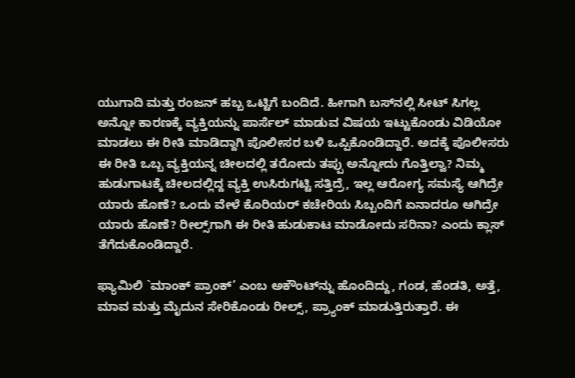ಯುಗಾದಿ ಮತ್ತು ರಂಜನ್ ಹಬ್ಬ ಒಟ್ಟಿಗೆ ಬಂದಿದೆ. ಹೀಗಾಗಿ ಬಸ್‌ನಲ್ಲಿ ಸೀಟ್ ಸಿಗಲ್ಲ ಅನ್ನೋ ಕಾರಣಕ್ಕೆ ವ್ಯಕ್ತಿಯನ್ನು ಪಾರ್ಸೆಲ್ ಮಾಡುವ ವಿಷಯ ಇಟ್ಟುಕೊಂಡು ವಿಡಿಯೋ ಮಾಡಲು ಈ ರೀತಿ ಮಾಡಿದ್ದಾಗಿ ಪೊಲೀಸರ ಬಳಿ ಒಪ್ಪಿಕೊಂಡಿದ್ದಾರೆ. ಅದಕ್ಕೆ ಪೊಲೀಸರು ಈ ರೀತಿ ಒಬ್ಬ ವ್ಯಕ್ತಿಯನ್ನ ಚೀಲದಲ್ಲಿ ತರೋದು ತಪ್ಪು ಅನ್ನೋದು ಗೊತ್ತಿಲ್ವಾ? ನಿಮ್ಮ ಹುಡುಗಾಟಕ್ಕೆ ಚೀಲದಲ್ಲಿದ್ದ ವ್ಯಕ್ತಿ ಉಸಿರುಗಟ್ಟಿ ಸತ್ತಿದ್ರೆ, ಇಲ್ಲ ಆರೋಗ್ಯ ಸಮಸ್ಯೆ ಆಗಿದ್ರೇ ಯಾರು ಹೊಣೆ? ಒಂದು ವೇಳೆ ಕೊರಿಯರ್ ಕಚೇರಿಯ ಸಿಬ್ಬಂದಿಗೆ ಏನಾದರೂ ಆಗಿದ್ರೇ ಯಾರು ಹೊಣೆ? ರೀಲ್ಸ್‌ಗಾಗಿ ಈ ರೀತಿ ಹುಡುಕಾಟ ಮಾಡೋದು ಸರಿನಾ? ಎಂದು ಕ್ಲಾಸ್ ತೆಗೆದುಕೊಂಡಿದ್ದಾರೆ.

ಫ್ಯಾಮಿಲಿ `ಮಾಂಕ್ ಪ್ರಾಂಕ್’ ಎಂಬ ಅಕೌಂಟ್‌ನ್ನು ಹೊಂದಿದ್ದು, ಗಂಡ, ಹೆಂಡತಿ, ಅತ್ತೆ, ಮಾವ ಮತ್ತು ಮೈದುನ ಸೇರಿಕೊಂಡು ರೀಲ್ಸ್, ಪ್ರ್ಯಾಂಕ್‌ ಮಾಡುತ್ತಿರುತ್ತಾರೆ. ಈ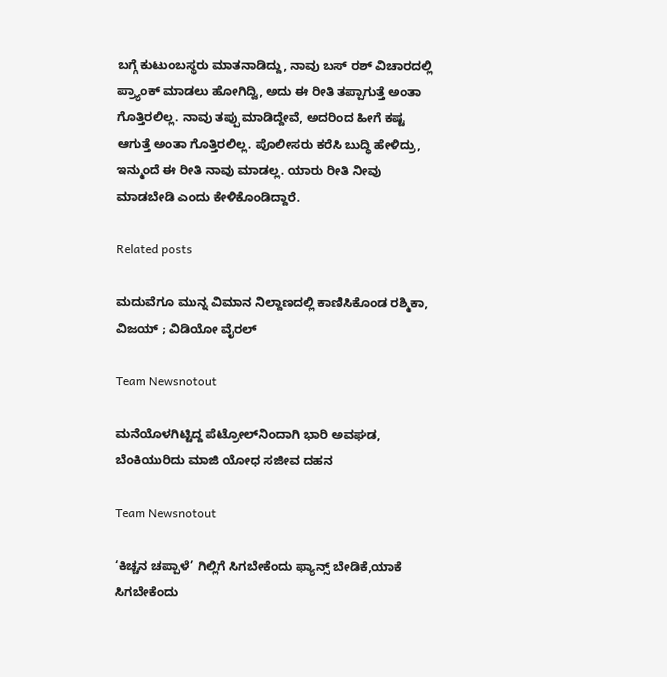ಬಗ್ಗೆ ಕುಟುಂಬಸ್ಥರು ಮಾತನಾಡಿದ್ದು, ನಾವು ಬಸ್ ರಶ್ ವಿಚಾರದಲ್ಲಿ ಪ್ರ್ಯಾಂಕ್‌ ಮಾಡಲು ಹೋಗಿದ್ವಿ, ಅದು ಈ ರೀತಿ ತಪ್ಪಾಗುತ್ತೆ ಅಂತಾ ಗೊತ್ತಿರಲಿಲ್ಲ. ನಾವು ತಪ್ಪು ಮಾಡಿದ್ದೇವೆ, ಅದರಿಂದ ಹೀಗೆ ಕಷ್ಟ ಆಗುತ್ತೆ ಅಂತಾ ಗೊತ್ತಿರಲಿಲ್ಲ. ಪೊಲೀಸರು ಕರೆಸಿ ಬುದ್ಧಿ ಹೇಳಿದ್ರು, ಇನ್ಮುಂದೆ ಈ ರೀತಿ ನಾವು ಮಾಡಲ್ಲ. ಯಾರು ರೀತಿ ನೀವು ಮಾಡಬೇಡಿ ಎಂದು ಕೇಳಿಕೊಂಡಿದ್ದಾರೆ.

Related posts

ಮದುವೆಗೂ ಮುನ್ನ ವಿಮಾನ ನಿಲ್ದಾಣದಲ್ಲಿ ಕಾಣಿಸಿಕೊಂಡ ರಶ್ಮಿಕಾ, ವಿಜಯ್ ; ವಿಡಿಯೋ ವೈರಲ್

Team Newsnotout

ಮನೆಯೊಳಗಿಟ್ಟಿದ್ದ ಪೆಟ್ರೋಲ್‌ನಿಂದಾಗಿ ಭಾರಿ ಅವಘಡ, ಬೆಂಕಿಯುರಿದು ಮಾಜಿ ಯೋಧ ಸಜೀವ ದಹನ

Team Newsnotout

‘ಕಿಚ್ಚನ ಚಪ್ಪಾಳೆ’ ಗಿಲ್ಲಿಗೆ ಸಿಗಬೇಕೆಂದು ಫ್ಯಾನ್ಸ್‌ ಬೇಡಿಕೆ,ಯಾಕೆ ಸಿಗಬೇಕೆಂದು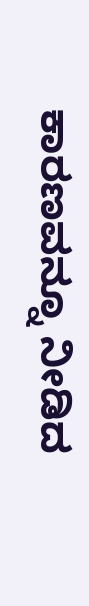ಕಾರಣವನ್ನೂ ನೀಡಿದ‌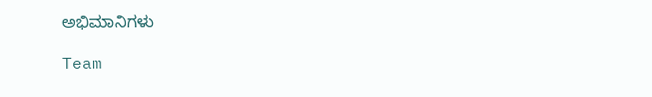ಅಭಿಮಾನಿಗಳು

Team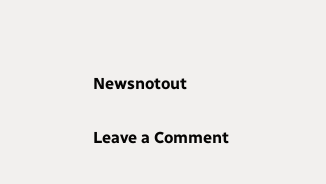Newsnotout

Leave a Comment